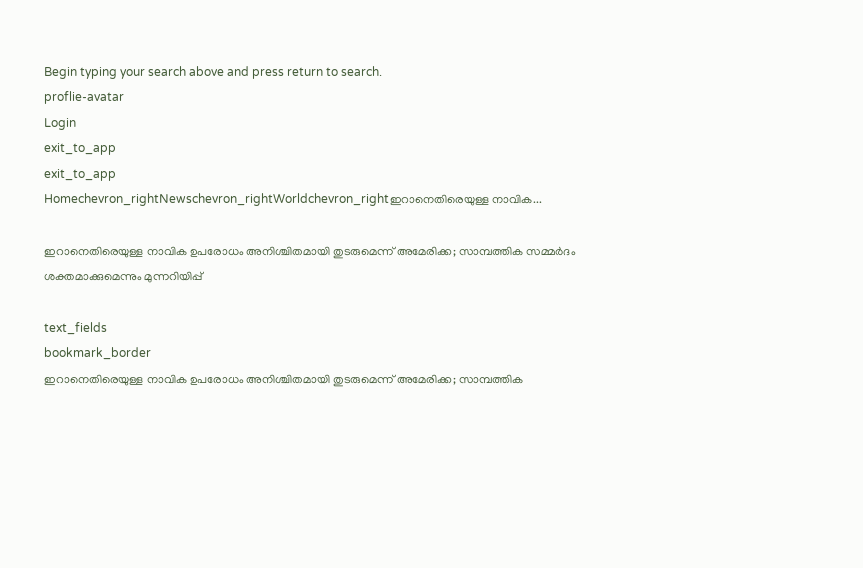Begin typing your search above and press return to search.
proflie-avatar
Login
exit_to_app
exit_to_app
Homechevron_rightNewschevron_rightWorldchevron_rightഇറാനെതിരെയുള്ള നാവിക...

ഇറാനെതിരെയുള്ള നാവിക ഉപരോധം അനിശ്ചിതമായി തുടരുമെന്ന് അമേരിക്ക; സാമ്പത്തിക സമ്മർദം ശക്തമാക്കുമെന്നും മുന്നറിയിപ്പ്

text_fields
bookmark_border
ഇറാനെതിരെയുള്ള നാവിക ഉപരോധം അനിശ്ചിതമായി തുടരുമെന്ന് അമേരിക്ക; സാമ്പത്തിക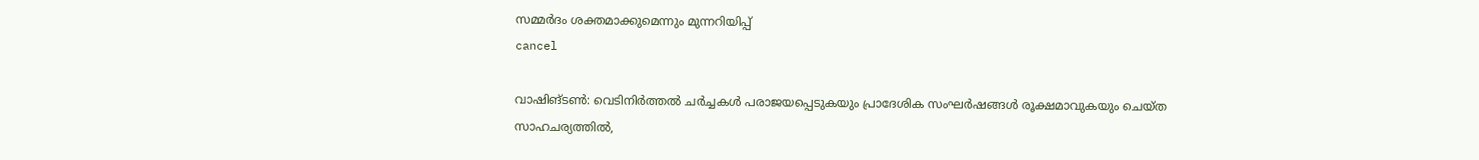സമ്മർദം ശക്തമാക്കുമെന്നും മുന്നറിയിപ്പ്
cancel

വാഷിങ്ടൺ: വെടിനിർത്തൽ ചർച്ചകൾ പരാജയപ്പെടുകയും പ്രാദേശിക സംഘർഷങ്ങൾ രൂക്ഷമാവുകയും ചെയ്ത സാഹചര്യത്തിൽ,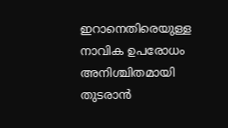ഇറാനെതിരെയുള്ള നാവിക ഉപരോധം അനിശ്ചിതമായി തുടരാൻ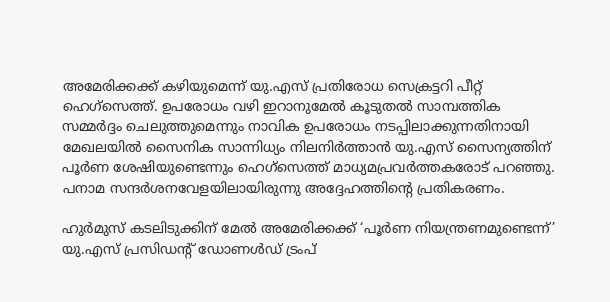അമേരിക്കക്ക് കഴിയുമെന്ന് യു.എസ് പ്രതിരോധ സെക്രട്ടറി പീറ്റ് ഹെഗ്‌സെത്ത്. ഉപരോധം വഴി ഇറാനുമേൽ കൂടുതൽ സാമ്പത്തിക സമ്മർദ്ദം ചെലുത്തുമെന്നും നാവിക ഉപരോധം നടപ്പിലാക്കുന്നതിനായി മേഖലയിൽ സൈനിക സാന്നിധ്യം നിലനിർത്താൻ യു.എസ് സൈന്യത്തിന് പൂർണ ശേഷിയുണ്ടെന്നും ഹെഗ്‌സെത്ത് മാധ്യമപ്രവർത്തകരോട് പറഞ്ഞു. പനാമ സന്ദർശനവേളയിലായിരുന്നു അദ്ദേഹത്തിന്റെ പ്രതികരണം.

ഹുർമുസ് കടലിടുക്കിന് മേൽ അമേരിക്കക്ക് ‘പൂർണ നിയന്ത്രണമുണ്ടെന്ന്’ യു.എസ് പ്രസിഡന്റ് ഡോണൾഡ് ട്രംപ്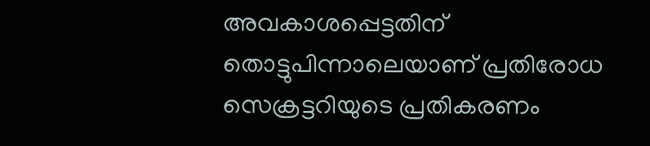അവകാശപ്പെട്ടതിന് തൊട്ടുപിന്നാലെയാണ് പ്രതിരോധ സെക്രട്ടറിയുടെ പ്രതികരണം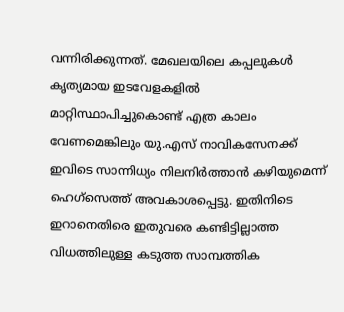വന്നിരിക്കുന്നത്. മേഖലയിലെ കപ്പലുകൾ കൃത്യമായ ഇടവേളകളിൽ മാറ്റിസ്ഥാപിച്ചുകൊണ്ട് എത്ര കാലം വേണമെങ്കിലും യു.എസ് നാവികസേനക്ക് ഇവിടെ സാന്നിധ്യം നിലനിർത്താൻ കഴിയുമെന്ന് ഹെഗ്‌സെത്ത് അവകാശപ്പെട്ടു. ഇതിനിടെ ഇറാനെതിരെ ഇതുവരെ കണ്ടിട്ടില്ലാത്ത വിധത്തിലുള്ള കടുത്ത സാമ്പത്തിക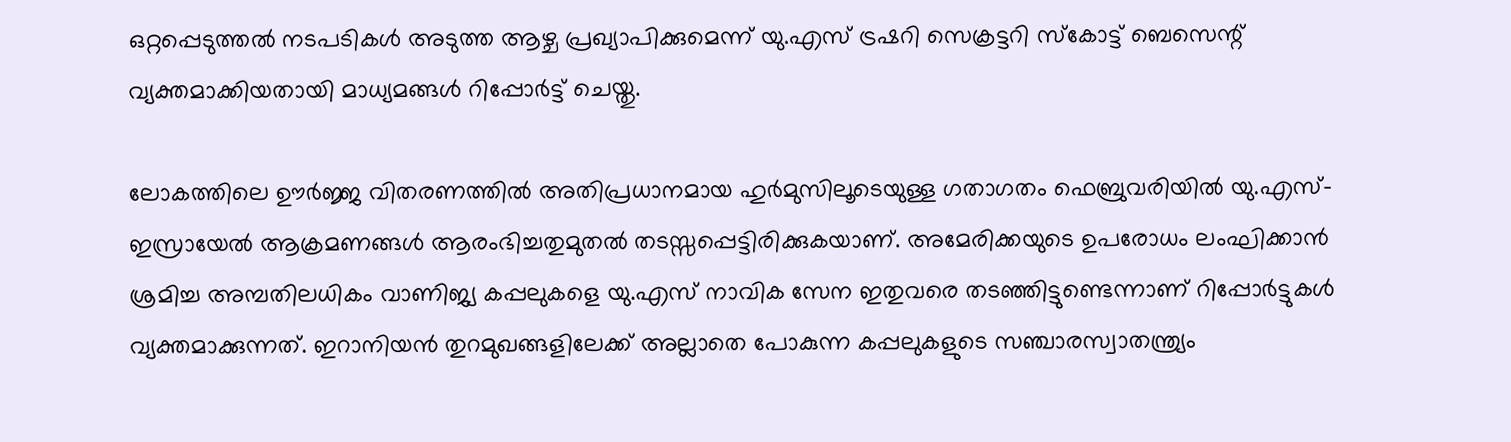ഒറ്റപ്പെടുത്തൽ നടപടികൾ അടുത്ത ആഴ്ച പ്രഖ്യാപിക്കുമെന്ന് യു.എസ് ട്രഷറി സെക്രട്ടറി സ്കോട്ട് ബെസെന്റ് വ്യക്തമാക്കിയതായി മാധ്യമങ്ങൾ റിപ്പോർട്ട് ചെയ്തു.

ലോകത്തിലെ ഊർജ്ജ വിതരണത്തിൽ അതിപ്രധാനമായ ഹുർമുസിലൂടെയുള്ള ഗതാഗതം ഫെബ്രുവരിയിൽ യു.എസ്-ഇസ്രായേൽ ആക്രമണങ്ങൾ ആരംഭിച്ചതുമുതൽ തടസ്സപ്പെട്ടിരിക്കുകയാണ്. അമേരിക്കയുടെ ഉപരോധം ലംഘിക്കാൻ ശ്രമിച്ച അമ്പതിലധികം വാണിജ്യ കപ്പലുകളെ യു.എസ് നാവിക സേന ഇതുവരെ തടഞ്ഞിട്ടുണ്ടെന്നാണ് റിപ്പോർട്ടുകൾ വ്യക്തമാക്കുന്നത്. ഇറാനിയൻ തുറമുഖങ്ങളിലേക്ക് അല്ലാതെ പോകുന്ന കപ്പലുകളുടെ സഞ്ചാരസ്വാതന്ത്ര്യം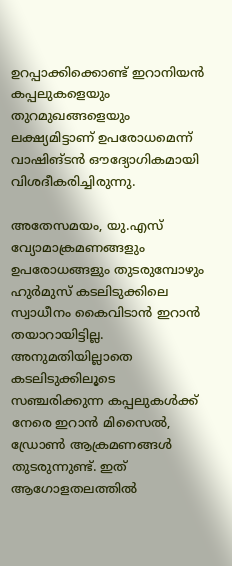ഉറപ്പാക്കിക്കൊണ്ട് ഇറാനിയൻ കപ്പലുകളെയും തുറമുഖങ്ങളെയും ലക്ഷ്യമിട്ടാണ് ഉപരോധമെന്ന് വാഷിങ്ടൻ ഔദ്യോഗികമായി വിശദീകരിച്ചിരുന്നു.

അതേസമയം, യു.എസ് വ്യോമാക്രമണങ്ങളും ഉപരോധങ്ങളും തുടരുമ്പോഴും ഹുർമുസ് കടലിടുക്കിലെ സ്വാധീനം കൈവിടാൻ ഇറാൻ തയാറായിട്ടില്ല. അനുമതിയില്ലാതെ കടലിടുക്കിലൂടെ സഞ്ചരിക്കുന്ന കപ്പലുകൾക്ക് നേരെ ഇറാൻ മിസൈൽ, ഡ്രോൺ ആക്രമണങ്ങൾ തുടരുന്നുണ്ട്. ഇത് ആഗോളതലത്തിൽ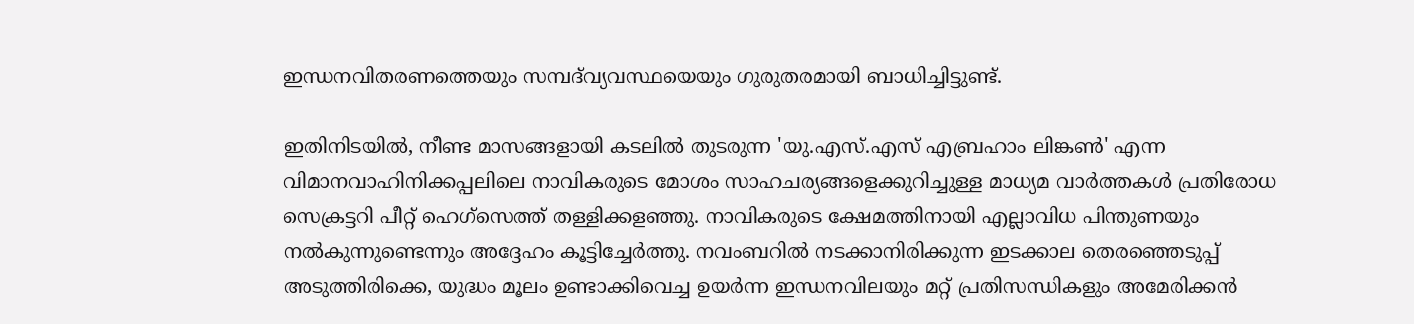ഇന്ധനവിതരണത്തെയും സമ്പദ്‌വ്യവസ്ഥയെയും ഗുരുതരമായി ബാധിച്ചിട്ടുണ്ട്.

ഇതിനിടയിൽ, നീണ്ട മാസങ്ങളായി കടലിൽ തുടരുന്ന 'യു.എസ്.എസ് എബ്രഹാം ലിങ്കൺ' എന്ന വിമാനവാഹിനിക്കപ്പലിലെ നാവികരുടെ മോശം സാഹചര്യങ്ങളെക്കുറിച്ചുള്ള മാധ്യമ വാർത്തകൾ പ്രതിരോധ സെക്രട്ടറി പീറ്റ് ഹെഗ്‌സെത്ത് തള്ളിക്കളഞ്ഞു. നാവികരുടെ ക്ഷേമത്തിനായി എല്ലാവിധ പിന്തുണയും നൽകുന്നുണ്ടെന്നും അദ്ദേഹം കൂട്ടിച്ചേർത്തു. നവംബറിൽ നടക്കാനിരിക്കുന്ന ഇടക്കാല തെരഞ്ഞെടുപ്പ് അടുത്തിരിക്കെ, യുദ്ധം മൂലം ഉണ്ടാക്കിവെച്ച ഉയർന്ന ഇന്ധനവിലയും മറ്റ് പ്രതിസന്ധികളും അമേരിക്കൻ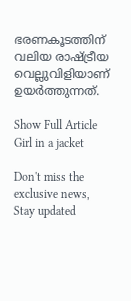ഭരണകൂടത്തിന് വലിയ രാഷ്ട്രീയ വെല്ലുവിളിയാണ് ഉയർത്തുന്നത്.

Show Full Article
Girl in a jacket

Don't miss the exclusive news, Stay updated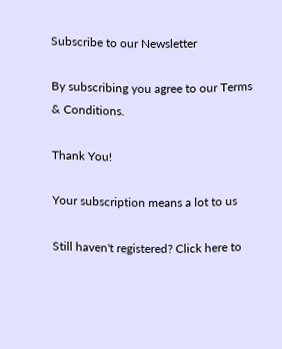Subscribe to our Newsletter

By subscribing you agree to our Terms & Conditions.

Thank You!

Your subscription means a lot to us

Still haven't registered? Click here to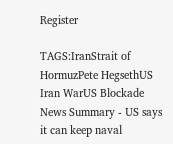Register

TAGS:IranStrait of HormuzPete HegsethUS Iran WarUS Blockade
News Summary - US says it can keep naval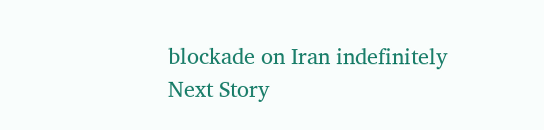blockade on Iran indefinitely
Next Story